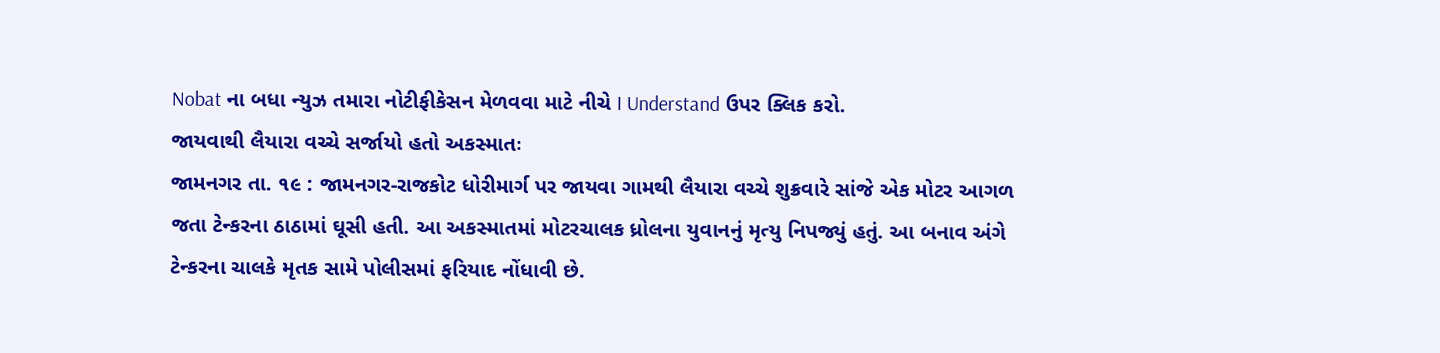Nobat ના બધા ન્યુઝ તમારા નોટીફીકેસન મેળવવા માટે નીચે I Understand ઉપર ક્લિક કરો.
જાયવાથી લૈયારા વચ્ચે સર્જાયો હતો અકસ્માતઃ
જામનગર તા. ૧૯ : જામનગર-રાજકોટ ધોરીમાર્ગ પર જાયવા ગામથી લૈયારા વચ્ચે શુક્રવારે સાંજે એક મોટર આગળ જતા ટેન્કરના ઠાઠામાં ઘૂસી હતી. આ અકસ્માતમાં મોટરચાલક ધ્રોલના યુવાનનું મૃત્યુ નિપજ્યું હતું. આ બનાવ અંગે ટેન્કરના ચાલકે મૃતક સામે પોલીસમાં ફરિયાદ નોંધાવી છે.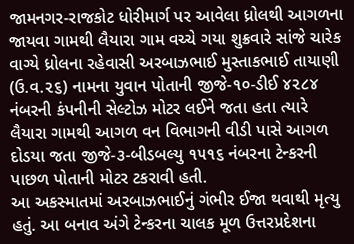જામનગર-રાજકોટ ધોરીમાર્ગ પર આવેલા ધ્રોલથી આગળના જાયવા ગામથી લૈયારા ગામ વચ્ચે ગયા શુક્રવારે સાંજે ચારેક વાગ્યે ધ્રોલના રહેવાસી અરબાઝભાઈ મુસ્તાકભાઈ તાયાણી (ઉ.વ.૨૬) નામના યુવાન પોતાની જીજે-૧૦-ડીઈ ૪૨૮૪ નંબરની કંપનીની સેલ્ટોઝ મોટર લઈને જતા હતા ત્યારે લૈયારા ગામથી આગળ વન વિભાગની વીડી પાસે આગળ દોડયા જતા જીજે-૩-બીડબલ્યુ ૧૫૧૬ નંબરના ટેન્કરની પાછળ પોતાની મોટર ટકરાવી હતી.
આ અકસ્માતમાં અરબાઝભાઈનું ગંભીર ઈજા થવાથી મૃત્યુ હતું. આ બનાવ અંગે ટેન્કરના ચાલક મૂળ ઉત્તરપ્રદેશના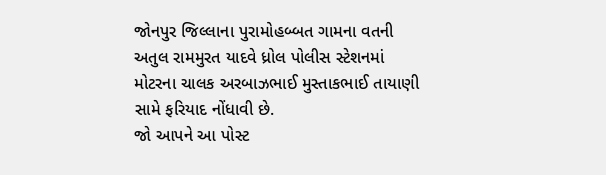જોનપુર જિલ્લાના પુરામોહબ્બત ગામના વતની અતુલ રામમુરત યાદવે ધ્રોલ પોલીસ સ્ટેશનમાં મોટરના ચાલક અરબાઝભાઈ મુસ્તાકભાઈ તાયાણી સામે ફરિયાદ નોંધાવી છે.
જો આપને આ પોસ્ટ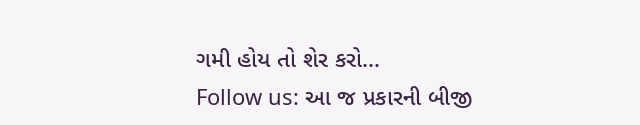ગમી હોય તો શેર કરો...
Follow us: આ જ પ્રકારની બીજી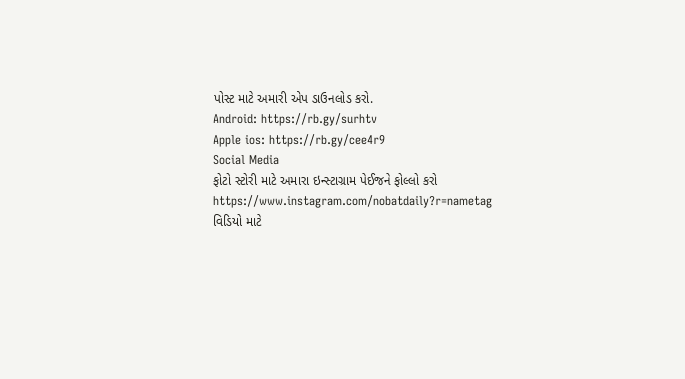પોસ્ટ માટે અમારી એપ ડાઉનલોડ કરો.
Android: https://rb.gy/surhtv
Apple ios: https://rb.gy/cee4r9
Social Media
ફોટો સ્ટોરી માટે અમારા ઇન્સ્ટાગ્રામ પેઈજને ફોલ્લો કરો
https://www.instagram.com/nobatdaily?r=nametag
વિડિયો માટે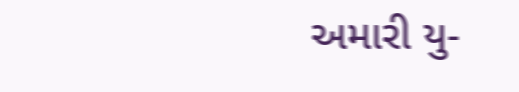અમારી યુ-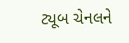ટ્યૂબ ચેનલને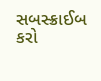સબસ્ક્રાઈબ કરો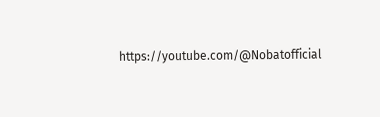https://youtube.com/@Nobatofficial